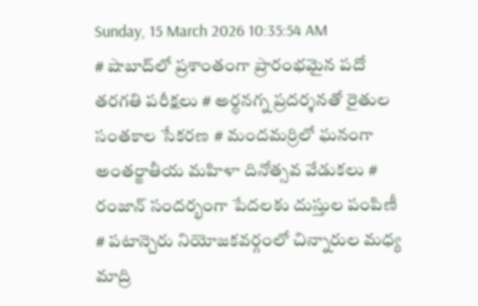Sunday, 15 March 2026 10:35:54 AM
# షాబాద్‌లో ప్రశాంతంగా ప్రారంభమైన పదో తరగతి పరీక్షలు # అర్థనగ్న ప్రదర్శనతో రైతుల సంతకాల సేకరణ # మందమర్రిలో ఘనంగా అంతర్జాతీయ మహిళా దినోత్సవ వేడుకలు # రంజాన్ సందర్భంగా పేదలకు దుస్తుల పంపిణీ # పటాన్చెరు నియోజకవర్గంలో చిన్నారుల మధ్య మాద్రి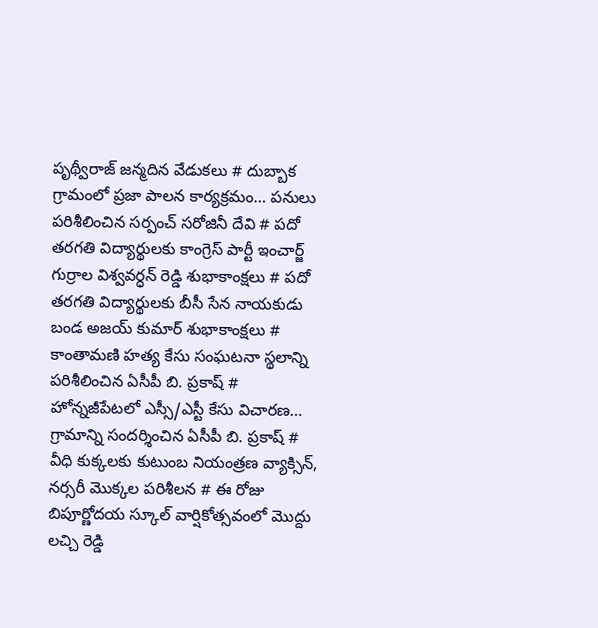పృథ్వీరాజ్ జన్మదిన వేడుకలు # దుబ్బాక గ్రామంలో ప్రజా పాలన కార్యక్రమం… పనులు పరిశీలించిన సర్పంచ్ సరోజినీ దేవి # పదో తరగతి విద్యార్థులకు కాంగ్రెస్ పార్టీ ఇంచార్జ్ గుర్రాల విశ్వవర్ధన్ రెడ్డి శుభాకాంక్షలు # పదో తరగతి విద్యార్థులకు బీసీ సేన నాయకుడు బండ అజయ్ కుమార్ శుభాకాంక్షలు # కాంతామణి హత్య కేసు సంఘటనా స్థలాన్ని పరిశీలించిన ఏసీపీ బి. ప్రకాష్ # హోన్నజీపేటలో ఎస్సీ/ఎస్టీ కేసు విచారణ… గ్రామాన్ని సందర్శించిన ఏసీపీ బి. ప్రకాష్ # వీధి కుక్కలకు కుటుంబ నియంత్రణ వ్యాక్సిన్, నర్సరీ మొక్కల పరిశీలన # ఈ రోజు బిపూర్ణోదయ స్కూల్ వార్షికోత్సవంలో మొద్దు లచ్చి రెడ్డి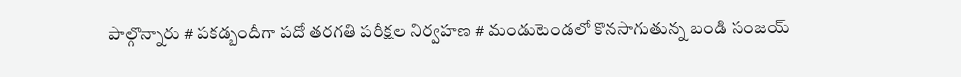పాల్గొన్నారు # పకడ్బందీగా పదో తరగతి పరీక్షల నిర్వహణ # మండుటెండలో కొనసాగుతున్న బండి సంజయ్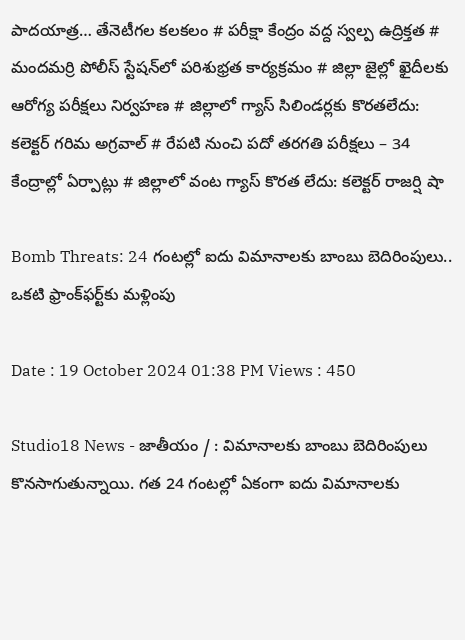పాదయాత్ర… తేనెటీగల కలకలం # పరీక్షా కేంద్రం వద్ద స్వల్ప ఉద్రిక్తత # మందమర్రి పోలీస్ స్టేషన్‌లో పరిశుభ్రత కార్యక్రమం # జిల్లా జైల్లో ఖైదీలకు ఆరోగ్య పరీక్షలు నిర్వహణ # జిల్లాలో గ్యాస్ సిలిండర్లకు కొరతలేదు: కలెక్టర్ గరిమ అగ్రవాల్ # రేపటి నుంచి పదో తరగతి పరీక్షలు – 34 కేంద్రాల్లో ఏర్పాట్లు # జిల్లాలో వంట గ్యాస్ కొరత లేదు: కలెక్టర్ రాజర్షి షా

Bomb Threats: 24 గంటల్లో ఐదు విమానాలకు బాంబు బెదిరింపులు.. ఒకటి ఫ్రాంక్‌ఫర్ట్‌కు మళ్లింపు

Date : 19 October 2024 01:38 PM Views : 450

Studio18 News - జాతీయం / : విమానాలకు బాంబు బెదిరింపులు కొనసాగుతున్నాయి. గత 24 గంటల్లో ఏకంగా ఐదు విమానాలకు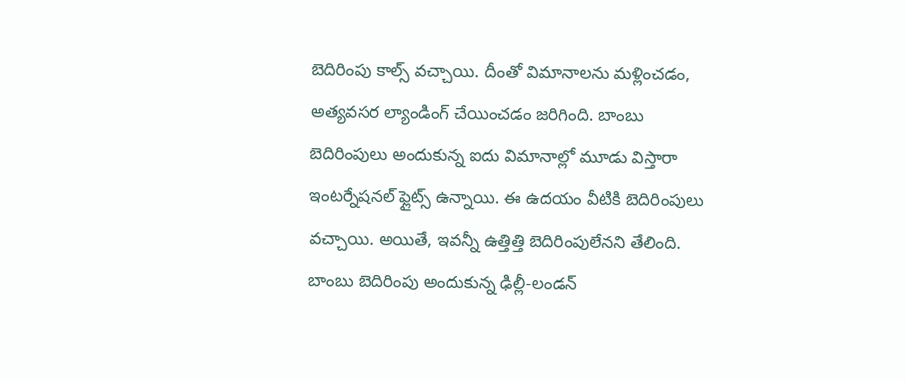బెదిరింపు కాల్స్ వచ్చాయి. దీంతో విమానాలను మళ్లించడం, అత్యవసర ల్యాండింగ్ చేయించడం జరిగింది. బాంబు బెదిరింపులు అందుకున్న ఐదు విమానాల్లో మూడు విస్తారా ఇంటర్నేషనల్ ఫ్లైట్స్ ఉన్నాయి. ఈ ఉదయం వీటికి బెదిరింపులు వచ్చాయి. అయితే, ఇవన్నీ ఉత్తిత్తి బెదిరింపులేనని తేలింది. బాంబు బెదిరింపు అందుకున్న ఢిల్లీ-లండన్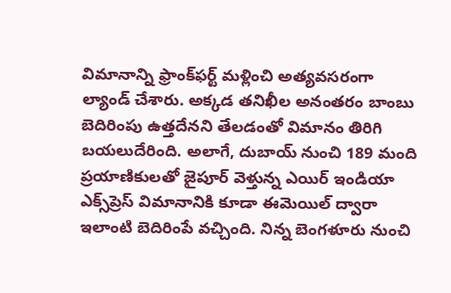విమానాన్ని ఫ్రాంక్‌ఫర్ట్ మళ్లించి అత్యవసరంగా ల్యాండ్ చేశారు. అక్కడ తనిఖీల అనంతరం బాంబు బెదిరింపు ఉత్తదేనని తేలడంతో విమానం తిరిగి బయలుదేరింది. అలాగే, దుబాయ్ నుంచి 189 మంది ప్రయాణికులతో జైపూర్ వెళ్తున్న ఎయిర్ ఇండియా ఎక్స్‌ప్రెస్ విమానానికి కూడా ఈమెయిల్ ద్వారా ఇలాంటి బెదిరింపే వచ్చింది. నిన్న బెంగళూరు నుంచి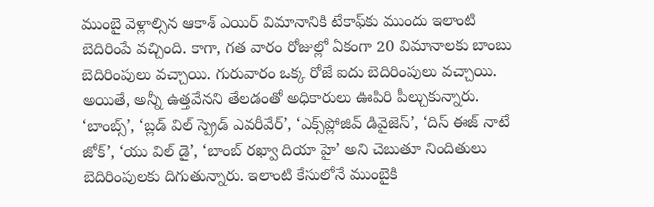ముంబై వెళ్లాల్సిన ఆకాశ్ ఎయిర్ విమానానికి టేకాఫ్‌కు ముందు ఇలాంటి బెదిరింపే వచ్చింది. కాగా, గత వారం రోజుల్లో ఏకంగా 20 విమానాలకు బాంబు బెదిరింపులు వచ్చాయి. గురువారం ఒక్క రోజే ఐదు బెదిరింపులు వచ్చాయి. అయితే, అన్నీ ఉత్తవేనని తేలడంతో అధికారులు ఊపిరి పీల్చుకున్నారు. ‘బాంబ్స్’, ‘బ్లడ్ విల్ స్ప్రెడ్ ఎవరీవేర్’, ‘ఎక్స్‌ప్లోజివ్ డివైజెస్’, ‘దిస్ ఈజ్ నాటే జోక్’, ‘యు విల్ డై’, ‘బాంబ్ రఖ్వా దియా హై’ అని చెబుతూ నిందితులు బెదిరింపులకు దిగుతున్నారు. ఇలాంటి కేసులోనే ముంబైకి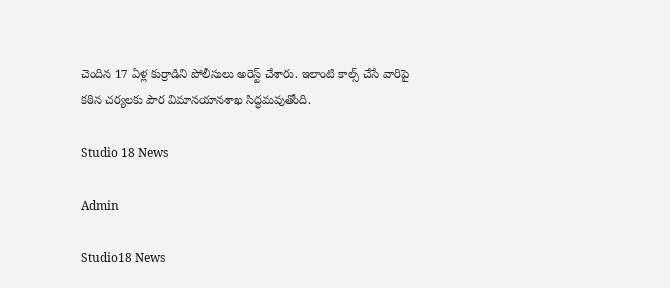చెందిన 17 ఏళ్ల కుర్రాడిని పోలీసులు అరెస్ట్ చేశారు. ఇలాంటి కాల్స్ చేసే వారిపై కఠిన చర్యలకు పౌర విమానయానశాఖ సిద్ధమవుతోంది.

Studio 18 News

Admin

Studio18 News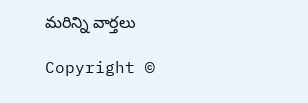మరిన్ని వార్తలు

Copyright ©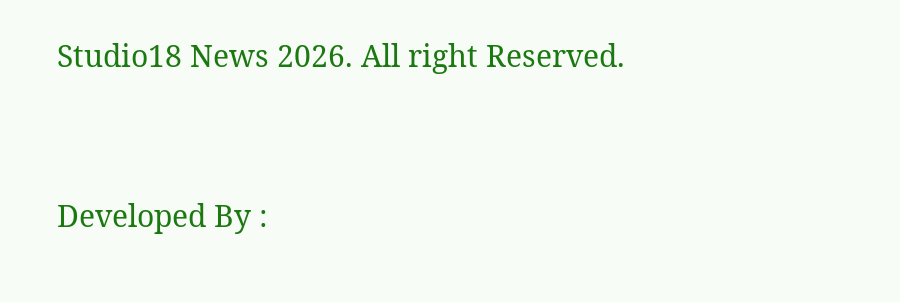Studio18 News 2026. All right Reserved.



Developed By :